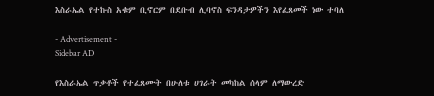እስራኤል የተኩስ አቁም ቢኖርም በደቡብ ሊባኖስ ፍንዳታዎችን እየፈጸመች ነው ተባለ

- Advertisement -
Sidebar AD

የእስራኤል ጥቃቶች የተፈጸሙት በሁለቱ ሀገራት መካከል ሰላም ለማውረድ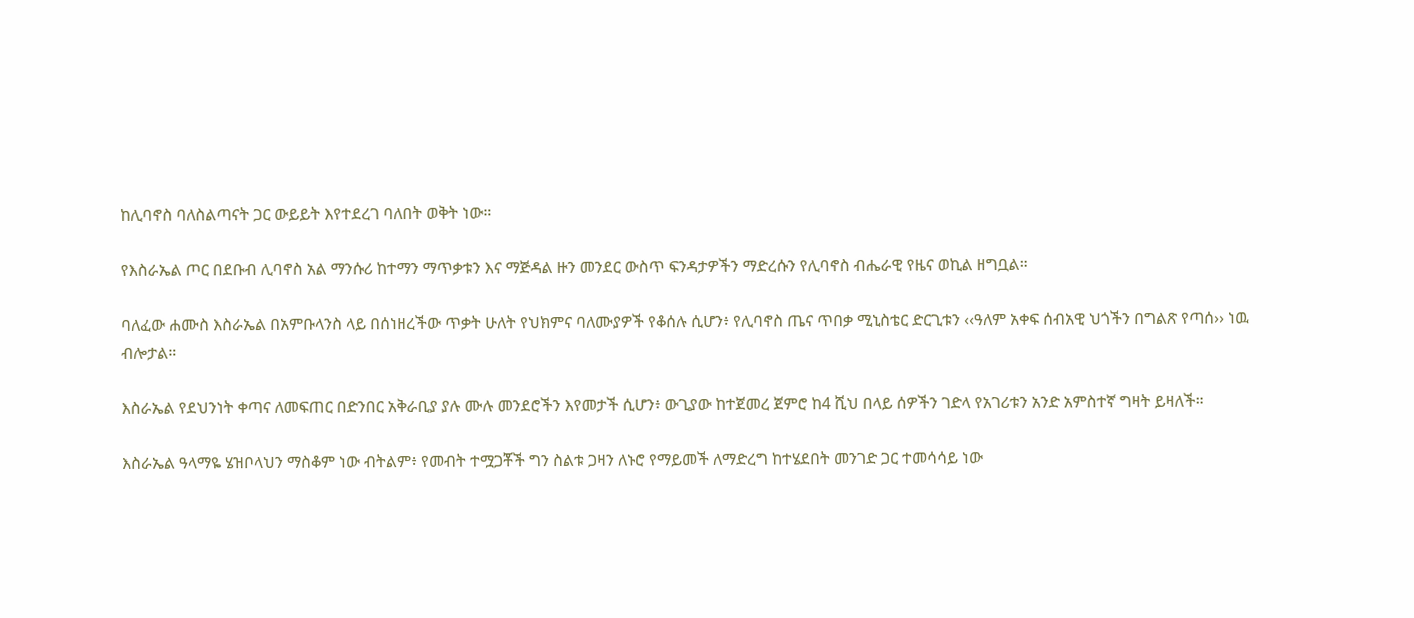ከሊባኖስ ባለስልጣናት ጋር ውይይት እየተደረገ ባለበት ወቅት ነው።

የእስራኤል ጦር በደቡብ ሊባኖስ አል ማንሱሪ ከተማን ማጥቃቱን እና ማጅዳል ዙን መንደር ውስጥ ፍንዳታዎችን ማድረሱን የሊባኖስ ብሔራዊ የዜና ወኪል ዘግቧል።

ባለፈው ሐሙስ እስራኤል በአምቡላንስ ላይ በሰነዘረችው ጥቃት ሁለት የህክምና ባለሙያዎች የቆሰሉ ሲሆን፥ የሊባኖስ ጤና ጥበቃ ሚኒስቴር ድርጊቱን ‹‹ዓለም አቀፍ ሰብአዊ ህጎችን በግልጽ የጣሰ›› ነዉ ብሎታል።

እስራኤል የደህንነት ቀጣና ለመፍጠር በድንበር አቅራቢያ ያሉ ሙሉ መንደሮችን እየመታች ሲሆን፥ ውጊያው ከተጀመረ ጀምሮ ከ4 ሺህ በላይ ሰዎችን ገድላ የአገሪቱን አንድ አምስተኛ ግዛት ይዛለች።

እስራኤል ዓላማዬ ሄዝቦላህን ማስቆም ነው ብትልም፥ የመብት ተሟጋቾች ግን ስልቱ ጋዛን ለኑሮ የማይመች ለማድረግ ከተሄደበት መንገድ ጋር ተመሳሳይ ነው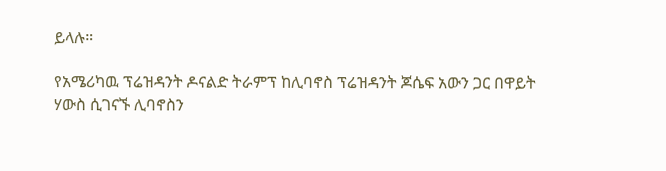ይላሉ።

የአሜሪካዉ ፕሬዝዳንት ዶናልድ ትራምፕ ከሊባኖስ ፕሬዝዳንት ጆሴፍ አውን ጋር በዋይት ሃውስ ሲገናኙ ሊባኖስን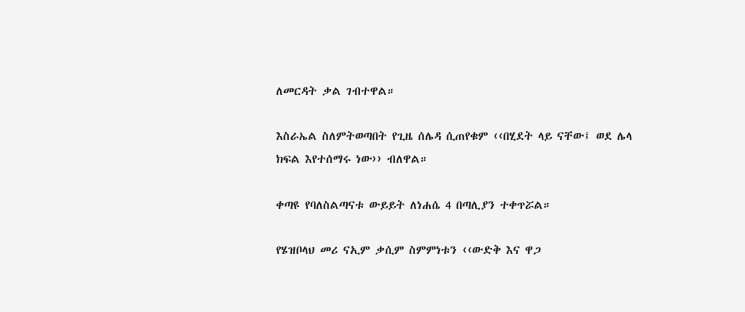ለመርዳት ቃል ገብተዋል።

እስራኤል ስለምትወጣበት የጊዜ ሰሌዳ ሲጠየቁም ‹‹በሂደት ላይ ናቸው፤ ወደ ሌላ ክፍል እየተሰማሩ ነው›› ብለዋል።

ቀጣዩ የባለስልጣናቱ ውይይት ለነሐሴ 4 በጣሊያን ተቀጥሯል።

የሄዝቦላህ መሪ ናኢም ቃሲም ስምምነቱን ‹‹ውድቅ እና ዋጋ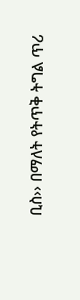ቢስ›› በማለት የትጥቅ ትግል ጥሪ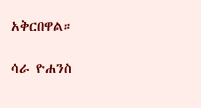አቅርበዋል።

ሳራ ዮሐንስ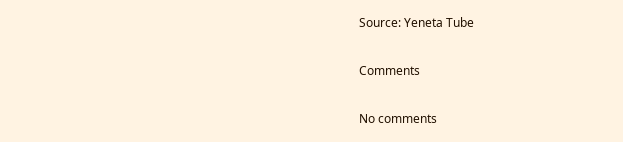Source: Yeneta Tube

Comments

No comments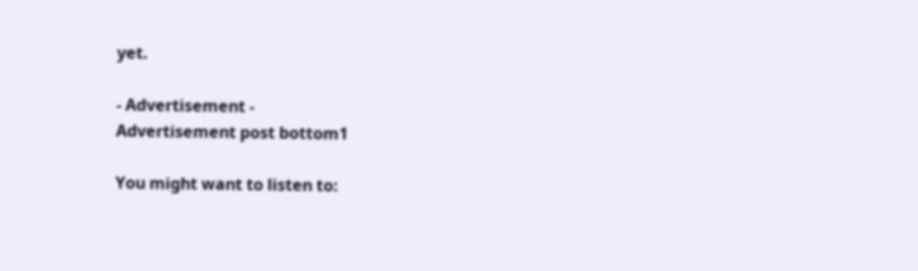yet.

- Advertisement -
Advertisement post bottom1

You might want to listen to: